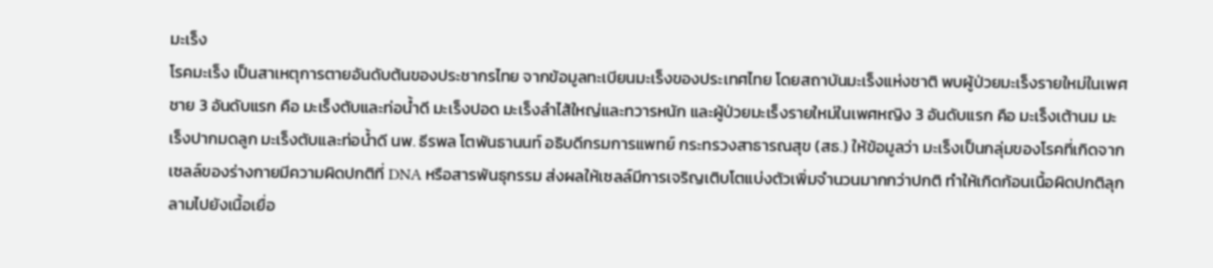มะเร็ง
โรคมะเร็ง เป็นสาเหตุการตายอันดับต้นของประชากรไทย จากข้อมูลทะเบียนมะเร็งของประเทศไทย โดยสถาบันมะเร็งแห่งชาติ พบผู้ป่วยมะเร็งรายใหม่ในเพศชาย 3 อันดับแรก คือ มะเร็งตับและท่อน้ำดี มะเร็งปอด มะเร็งลำไส้ใหญ่และทวารหนัก และผู้ป่วยมะเร็งรายใหม่ในเพศหญิง 3 อันดับแรก คือ มะเร็งเต้านม มะเร็งปากมดลูก มะเร็งตับและท่อน้ำดี นพ. ธีรพล โตพันธานนท์ อธิบดีกรมการแพทย์ กระทรวงสาธารณสุข (สธ.) ให้ข้อมูลว่า มะเร็งเป็นกลุ่มของโรคที่เกิดจากเซลล์ของร่างกายมีความผิดปกติที่ DNA หรือสารพันธุกรรม ส่งผลให้เซลล์มีการเจริญเติบโตแบ่งตัวเพิ่มจำนวนมากกว่าปกติ ทำให้เกิดก้อนเนื้อผิดปกติลุกลามไปยังเนื้อเยื่อ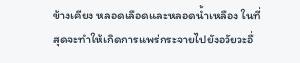ข้างเคียง หลอดเลือดและหลอดน้ำเหลือง ในที่สุดจะทำให้เกิดการแพร่กระจายไปยังอวัยวะอื่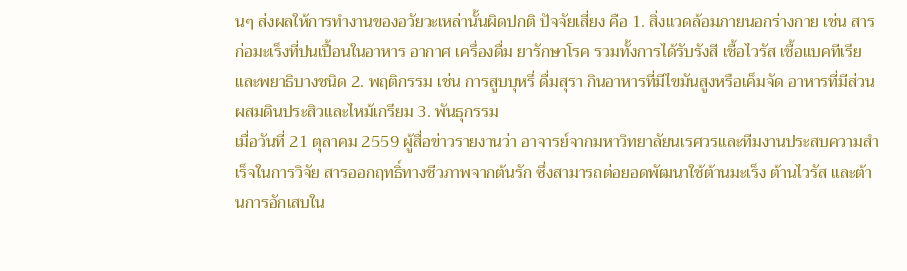นๆ ส่งผลให้การทำงานของอวัยวะเหล่านั้นผิดปกติ ปัจจัยเสี่ยง คือ 1. สิ่งแวดล้อมภายนอกร่างกาย เช่น สารก่อมะเร็งที่ปนเปื้อนในอาหาร อากาศ เครื่องดื่ม ยารักษาโรค รวมทั้งการได้รับรังสี เชื้อไวรัส เชื้อแบคทีเรีย และพยาธิบางชนิด 2. พฤติกรรม เช่น การสูบบุหรี่ ดื่มสุรา กินอาหารที่มีไขมันสูงหรือเค็มจัด อาหารที่มีส่วนผสมดินประสิวและไหม้เกรียม 3. พันธุกรรม
เมื่อวันที่ 21 ตุลาคม 2559 ผู้สื่อข่าวรายงานว่า อาจารย์จากมหาวิทยาลัยนเรศวรและทีมงานประสบความสำเร็จในการวิจัย สารออกฤทธิ์ทางชีวภาพจากต้นรัก ซึ่งสามารถต่อยอดพัฒนาใช้ต้านมะเร็ง ต้านไวรัส และต้านการอักเสบใน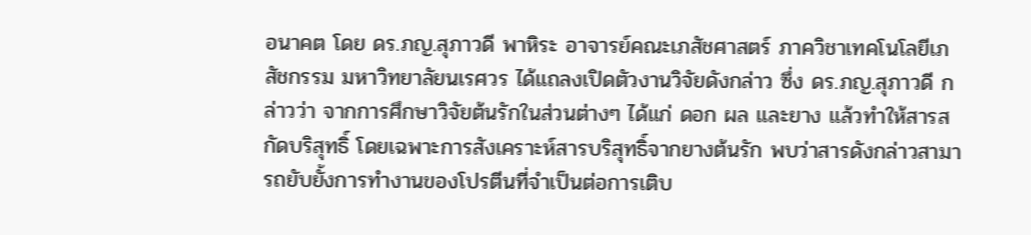อนาคต โดย ดร.ภญ.สุภาวดี พาหิระ อาจารย์คณะเภสัชศาสตร์ ภาควิชาเทคโนโลยีเภสัชกรรม มหาวิทยาลัยนเรศวร ได้แถลงเปิดตัวงานวิจัยดังกล่าว ซึ่ง ดร.ภญ.สุภาวดี กล่าวว่า จากการศึกษาวิจัยต้นรักในส่วนต่างๆ ได้แก่ ดอก ผล และยาง แล้วทำให้สารสกัดบริสุทธิ์ โดยเฉพาะการสังเคราะห์สารบริสุทธิ์จากยางต้นรัก พบว่าสารดังกล่าวสามารถยับยั้งการทำงานของโปรตีนที่จำเป็นต่อการเติบ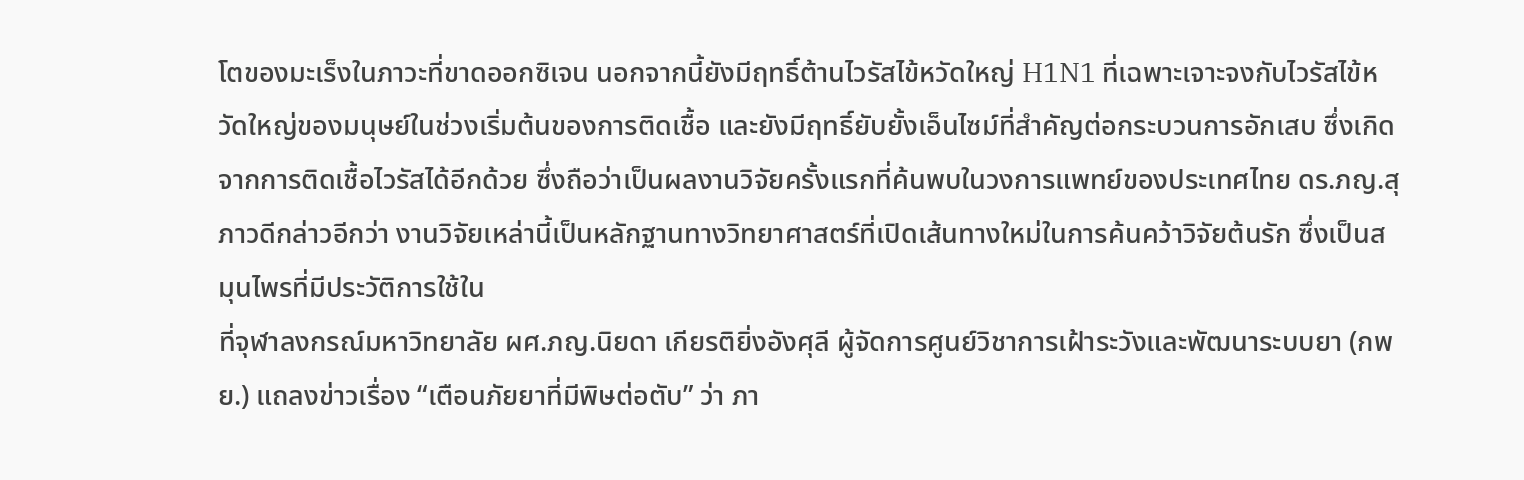โตของมะเร็งในภาวะที่ขาดออกซิเจน นอกจากนี้ยังมีฤทธิ์ต้านไวรัสไข้หวัดใหญ่ H1N1 ที่เฉพาะเจาะจงกับไวรัสไข้หวัดใหญ่ของมนุษย์ในช่วงเริ่มต้นของการติดเชื้อ และยังมีฤทธิ์ยับยั้งเอ็นไซม์ที่สำคัญต่อกระบวนการอักเสบ ซึ่งเกิดจากการติดเชื้อไวรัสได้อีกด้วย ซึ่งถือว่าเป็นผลงานวิจัยครั้งแรกที่ค้นพบในวงการแพทย์ของประเทศไทย ดร.ภญ.สุภาวดีกล่าวอีกว่า งานวิจัยเหล่านี้เป็นหลักฐานทางวิทยาศาสตร์ที่เปิดเส้นทางใหม่ในการค้นคว้าวิจัยต้นรัก ซึ่งเป็นสมุนไพรที่มีประวัติการใช้ใน
ที่จุฬาลงกรณ์มหาวิทยาลัย ผศ.ภญ.นิยดา เกียรติยิ่งอังศุลี ผู้จัดการศูนย์วิชาการเฝ้าระวังและพัฒนาระบบยา (กพย.) แถลงข่าวเรื่อง “เตือนภัยยาที่มีพิษต่อตับ” ว่า ภา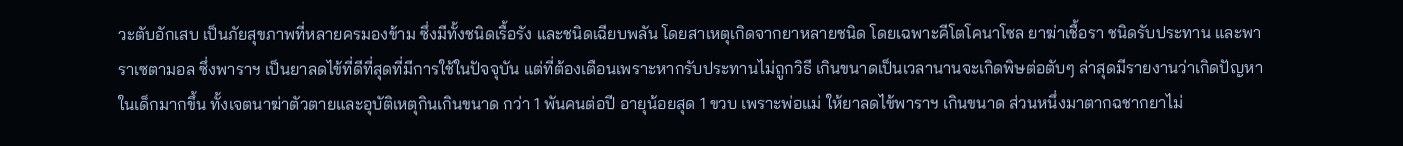วะตับอักเสบ เป็นภัยสุขภาพที่หลายครมองข้าม ซึ่งมีทั้งชนิดเรื้อรัง และชนิดเฉียบพลัน โดยสาเหตุเกิดจากยาหลายชนิด โดยเฉพาะคีโตโคนาโซล ยาฆ่าเชื้อรา ชนิดรับประทาน และพาราเซตามอล ซึ่งพาราฯ เป็นยาลดไข้ที่ดีที่สุดที่มีการใช้ในปัจจุบัน แต่ที่ต้องเตือนเพราะหากรับประทานไม่ถูกวิธี เกินขนาดเป็นเวลานานจะเกิดพิษต่อตับๆ ล่าสุดมีรายงานว่าเกิดปัญหาในเด็กมากขึ้น ทั้งเจตนาฆ่าตัวตายและอุบัติเหตุกินเกินขนาด กว่า 1 พันคนต่อปี อายุน้อยสุด 1 ขวบ เพราะพ่อแม่ ให้ยาลดไข้พาราฯ เกินขนาด ส่วนหนึ่งมาตากฉชากยาไม่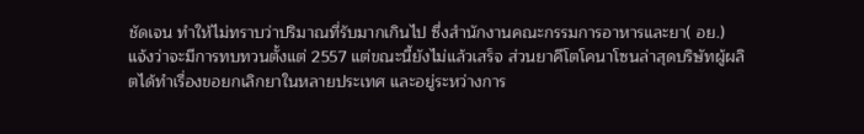ชัดเจน ทำให้ไม่ทราบว่าปริมาณที่รับมากเกินไป ซึ่งสำนักงานคณะกรรมการอาหารและยา( อย.) แจ้งว่าจะมีการทบทวนตั้งแต่ 2557 แต่ขณะนี้ยังไม่แล้วเสร็จ ส่วนยาคีโตโคนาโซนล่าสุดบริษัทผู้ผลิตได้ทำเรื่องขอยกเลิกยาในหลายประเทศ และอยู่ระหว่างการ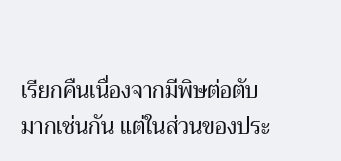เรียกคืนเนื่องจากมีพิษต่อตับมากเช่นกัน แต่ในส่วนของประ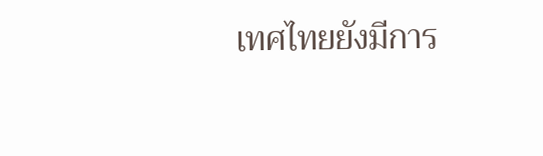เทศไทยยังมีการ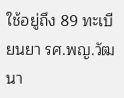ใช้อยู่ถึง 89 ทะเบียนยา รศ.พญ.วัฒนา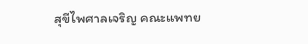สุขีไพศาลเจริญ คณะแพทย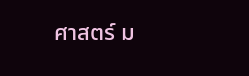ศาสตร์ ม